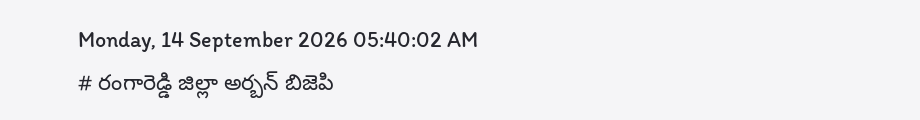Monday, 14 September 2026 05:40:02 AM
# రంగారెడ్డి జిల్లా అర్బన్ బిజెపి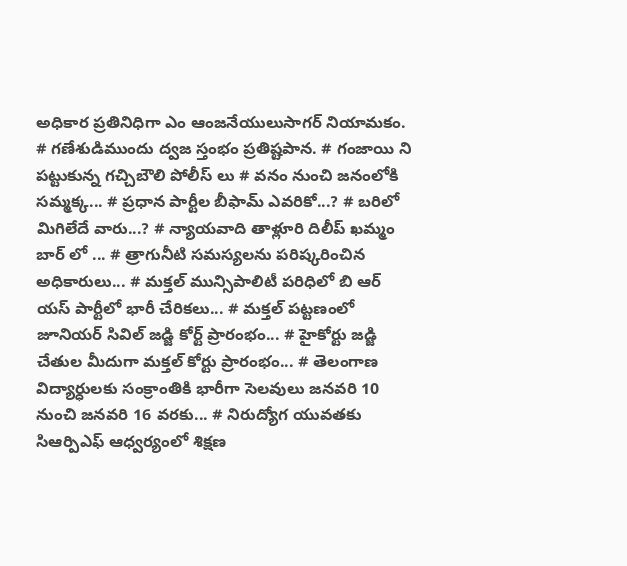అధికార ప్రతినిధిగా ఎం ఆంజనేయులుసాగర్ నియామకం. # గణేశుడిముందు ద్వజ స్తంభం ప్రతిష్టపాన. # గంజాయి ని పట్టుకున్న గచ్చిబౌలి పోలీస్ లు # వనం నుంచి జనంలోకి సమ్మక్క... # ప్రధాన పార్టీల బీఫామ్ ఎవరికో...? # బరిలో మిగిలేదే వారు...? # న్యాయవాది తాళ్లూరి దిలీప్ ఖమ్మం బార్ లో ... # త్రాగునీటి సమస్యలను పరిష్కరించిన అధికారులు... # మక్తల్ మున్సిపాలిటీ పరిధిలో బి ఆర్ యస్ పార్టీలో భారీ చేరికలు... # మక్తల్ పట్టణంలో జూనియర్ సివిల్ జడ్జి కోర్ట్ ప్రారంభం... # హైకోర్టు జడ్జి చేతుల మీదుగా మక్తల్ కోర్టు ప్రారంభం... # తెలంగాణ విద్యార్ధులకు సంక్రాంతికి భారీగా సెలవులు జనవరి 10 నుంచి జనవరి 16 వరకు... # నిరుద్యోగ యువతకు సిఆర్పిఎఫ్ ఆధ్వర్యంలో శిక్షణ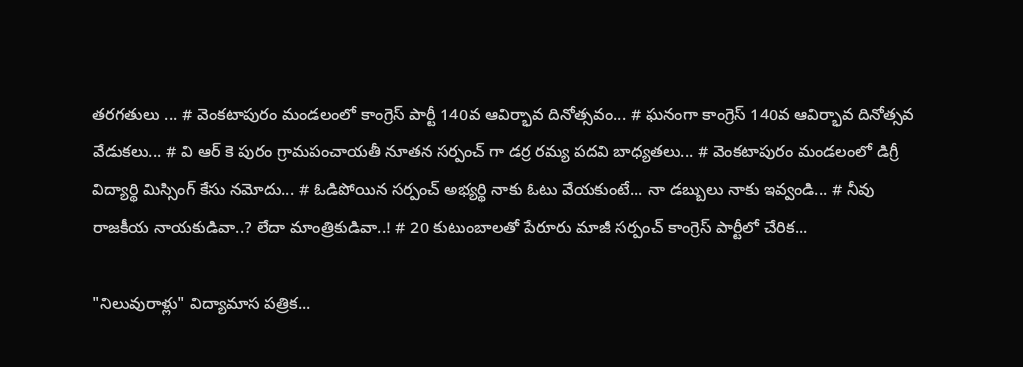తరగతులు ... # వెంకటాపురం మండలంలో కాంగ్రెస్ పార్టీ 140వ ఆవిర్భావ దినోత్సవం... # ఘనంగా కాంగ్రెస్ 140వ ఆవిర్భావ దినోత్సవ వేడుకలు... # వి ఆర్ కె పురం గ్రామపంచాయతీ నూతన సర్పంచ్ గా డర్ర రమ్య పదవి బాధ్యతలు... # వెంకటాపురం మండలంలో డిగ్రీ విద్యార్థి మిస్సింగ్ కేసు నమోదు... # ఓడిపోయిన సర్పంచ్ అభ్యర్థి నాకు ఓటు వేయకుంటే... నా డబ్బులు నాకు ఇవ్వండి... # నీవు రాజకీయ నాయకుడివా..? లేదా మాంత్రికుడివా..! # 20 కుటుంబాలతో పేరూరు మాజీ సర్పంచ్ కాంగ్రెస్ పార్టీలో చేరిక...

"నిలువురాళ్లు" విద్యామాస పత్రిక...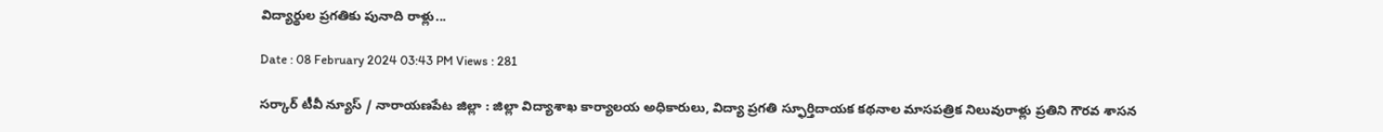విద్యార్థుల ప్రగతికు పునాది రాళ్లు...

Date : 08 February 2024 03:43 PM Views : 281

సర్కార్ టీవీ న్యూస్ / నారాయణపేట జిల్లా : జిల్లా విద్యాశాఖ కార్యాలయ అధికారులు, విద్యా ప్రగతి స్ఫూర్తిదాయక కథనాల మాసపత్రిక నిలువురాళ్లు ప్రతిని గౌరవ శాసన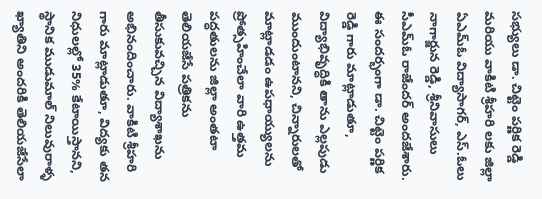సభ్యులు డా. చిట్టెం పర్ణిక రెడ్డి మరియు వాకిటి శ్రీహరి లకు జిల్లా ఏఎమ్ఓ విద్యాసాగర్, ఎస్.ఓలు నాగార్జున రెడ్డి, శ్రీనివాసులు సీఎమ్ఓ రాజేందర్ అందజేశారు. ఈ సందర్భంగా డా. చిట్టెం పర్ణిక రెడ్డి గారు మాట్లాడుతూ, విద్యాభివృద్ధికి తాను ఎల్లపుడు ముందుంటానని, చిన్నారులతో మాట్లాడడం ఉపధాయ్యులను ప్రోత్సహించేలా వారి ఉత్తమ పద్ధతులను జిల్లా అంతటా తెలియజేసే పత్రికను తీసుకువచ్చిన విద్యాశాఖను అభినందించారు. వాకిటి శ్రీహరి గారు మాట్లాడుతూ, విద్యకు తన నిధులల్లో 35% కేటాయిస్తానని, స్థానిక ముడుమాల్ నిలువురాళ్ళ ఖ్యాతిని అందరికి తెలియజేసేలా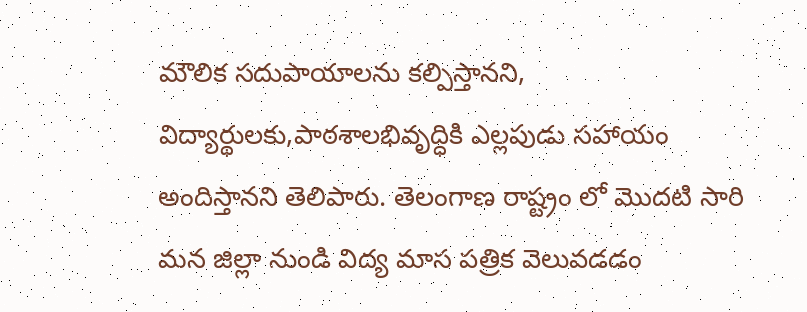మౌలిక సదుపాయాలను కల్పిస్తానని, విద్యార్థులకు,పాఠశాలభివృద్ధికి ఎల్లపుడు సహాయం అందిస్తానని తెలిపారు. తెలంగాణ రాష్ట్రం లో మొదటి సారి మన జిల్లా నుండి విద్య మాస పత్రిక వెలువడడం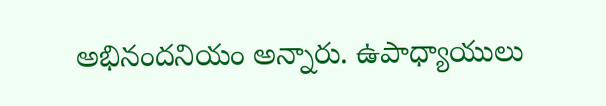అభినందనియం అన్నారు. ఉపాధ్యాయులు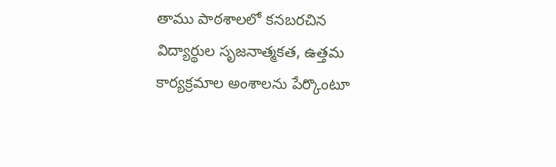తాము పాఠశాలలో కనబరచిన విద్యార్థుల సృజనాత్మకత, ఉత్తమ కార్యక్రమాల అంశాలను పేర్కొంటూ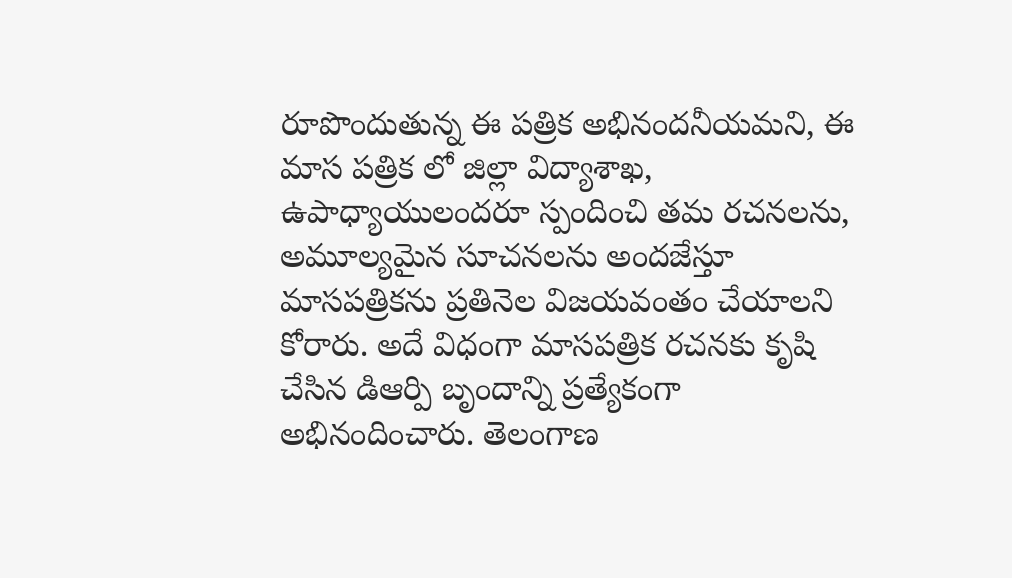రూపొందుతున్న ఈ పత్రిక అభినందనీయమని, ఈ మాస పత్రిక లో జిల్లా విద్యాశాఖ, ఉపాధ్యాయులందరూ స్పందించి తమ రచనలను, అమూల్యమైన సూచనలను అందజేస్తూ మాసపత్రికను ప్రతినెల విజయవంతం చేయాలని కోరారు. అదే విధంగా మాసపత్రిక రచనకు కృషి చేసిన డిఆర్పి బృందాన్ని ప్రత్యేకంగా అభినందించారు. తెలంగాణ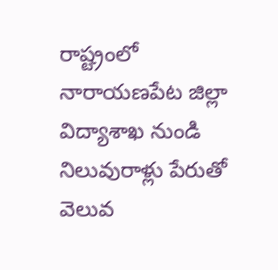రాష్ట్రంలో నారాయణపేట జిల్లా విద్యాశాఖ నుండి నిలువురాళ్లు పేరుతో వెలువ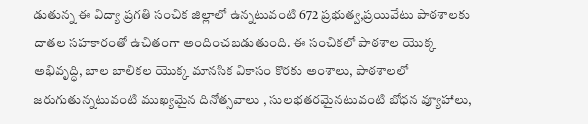డుతున్న ఈ విద్యా ప్రగతి సంచిక జిల్లాలో ఉన్నటువంటి 672 ప్రభుత్వ,ప్రయివేటు పాఠశాలకు దాతల సహకారంతో ఉచితంగా అందించబడుతుంది. ఈ సంచికలో పాఠశాల యొక్క అభివృద్ధి, బాల బాలికల యొక్క మానసిక వికాసం కొరకు అంశాలు, పాఠశాలలో జరుగుతున్నటువంటి ముఖ్యమైన దినోత్సవాలు , సులభతరమైనటువంటి బోధన వ్యూహాలు,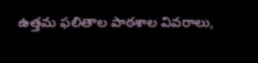ఉత్తమ ఫలితాల పాఠశాల వివరాలు,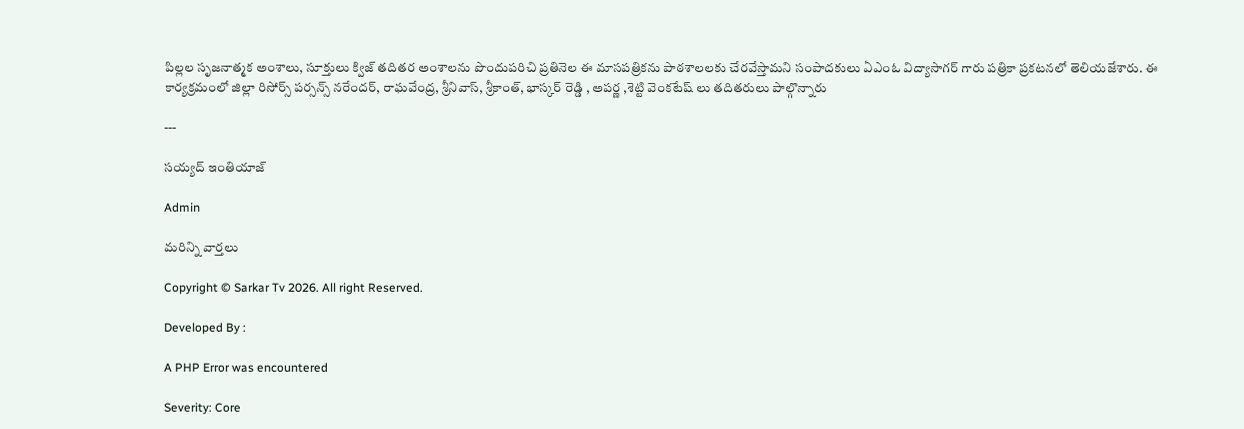పిల్లల సృజనాత్మక అంశాలు, సూక్తులు క్విజ్ తదితర అంశాలను పొందుపరిచి ప్రతినెల ఈ మాసపత్రికను పాఠశాలలకు చేరవేస్తామని సంపాదకులు ఏఎంఓ విద్యాసాగర్ గారు పత్రికా ప్రకటనలో తెలియజేశారు. ఈ కార్యక్రమంలో జిల్లా రిసోర్స్ పర్సన్స్ నరేందర్, రాఘవేంద్ర, శ్రీనివాస్, శ్రీకాంత్, భాస్కర్ రెడ్డి , అపర్ణ ,శెట్టి వెంకటేష్ లు తదితరులు పాల్గొన్నారు

---

సయ్యద్ ఇంతియాజ్

Admin

మరిన్ని వార్తలు

Copyright © Sarkar Tv 2026. All right Reserved.

Developed By :

A PHP Error was encountered

Severity: Core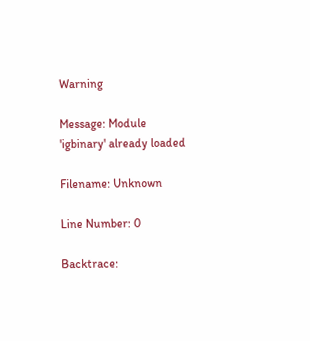Warning

Message: Module 'igbinary' already loaded

Filename: Unknown

Line Number: 0

Backtrace: